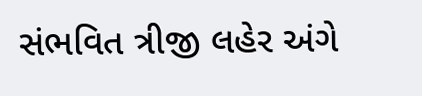સંભવિત ત્રીજી લહેર અંગે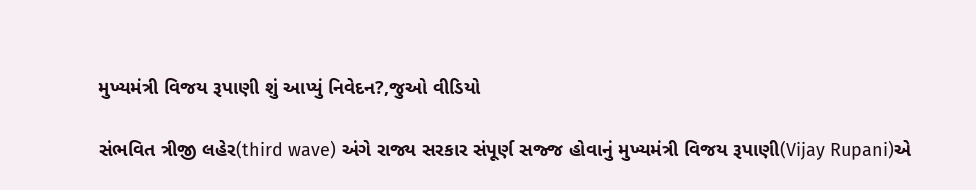મુખ્યમંત્રી વિજય રૂપાણી શું આપ્યું નિવેદન?,જુઓ વીડિયો

સંભવિત ત્રીજી લહેર(third wave) અંગે રાજ્ય સરકાર સંપૂર્ણ સજ્જ હોવાનું મુખ્યમંત્રી વિજય રૂપાણી(Vijay Rupani)એ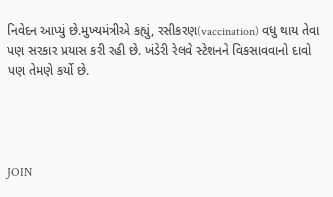નિવેદન આપ્યું છે.મુખ્યમંત્રીએ કહ્યું, રસીકરણ(vaccination) વધુ થાય તેવા પણ સરકાર પ્રયાસ કરી રહી છે. ખંડેરી રેલવે સ્ટેશનને વિકસાવવાનો દાવો પણ તેમણે કર્યો છે.




JOIN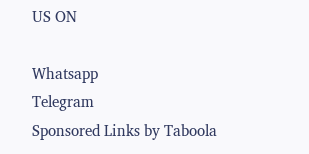US ON

Whatsapp
Telegram
Sponsored Links by Taboola